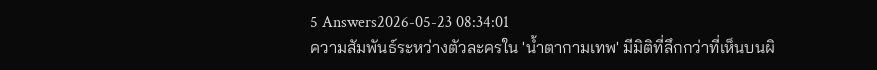5 Answers2026-05-23 08:34:01
ความสัมพันธ์ระหว่างตัวละครใน 'น้ำตากามเทพ' มีมิติที่ลึกกว่าที่เห็นบนผิ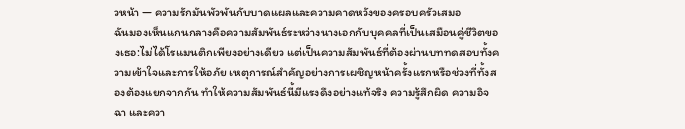วหน้า — ความรักมันพัวพันกับบาดแผลและความคาดหวังของครอบครัวเสมอ
ฉันมองเห็นแกนกลางคือความสัมพันธ์ระหว่างนางเอกกับบุคคลที่เป็นเสมือนคู่ชีวิตของเธอ:ไม่ได้โรแมนติกเพียงอย่างเดียว แต่เป็นความสัมพันธ์ที่ต้องผ่านบททดสอบทั้งความเข้าใจและการให้อภัย เหตุการณ์สำคัญอย่างการเผชิญหน้าครั้งแรกหรือช่วงที่ทั้งสองต้องแยกจากกัน ทำให้ความสัมพันธ์นี้มีแรงดึงอย่างแท้จริง ความรู้สึกผิด ความอิจฉา และควา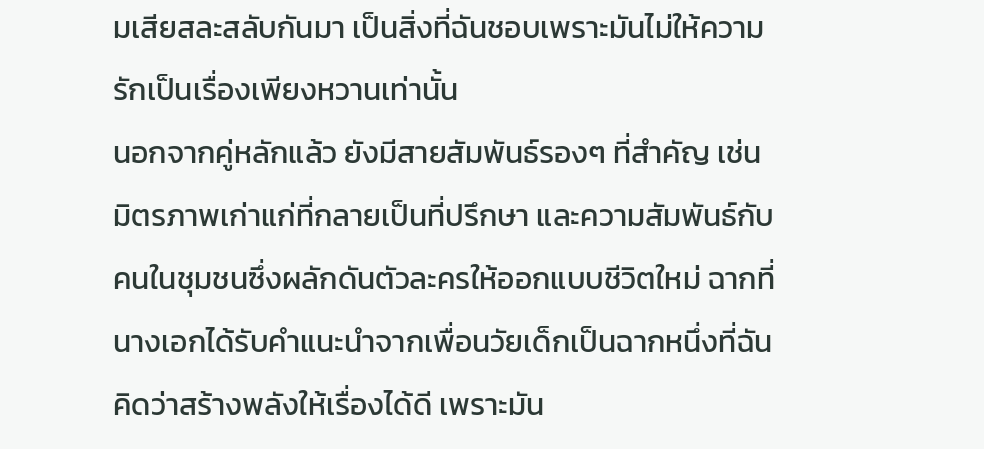มเสียสละสลับกันมา เป็นสิ่งที่ฉันชอบเพราะมันไม่ให้ความรักเป็นเรื่องเพียงหวานเท่านั้น
นอกจากคู่หลักแล้ว ยังมีสายสัมพันธ์รองๆ ที่สำคัญ เช่น มิตรภาพเก่าแก่ที่กลายเป็นที่ปรึกษา และความสัมพันธ์กับคนในชุมชนซึ่งผลักดันตัวละครให้ออกแบบชีวิตใหม่ ฉากที่นางเอกได้รับคำแนะนำจากเพื่อนวัยเด็กเป็นฉากหนึ่งที่ฉันคิดว่าสร้างพลังให้เรื่องได้ดี เพราะมัน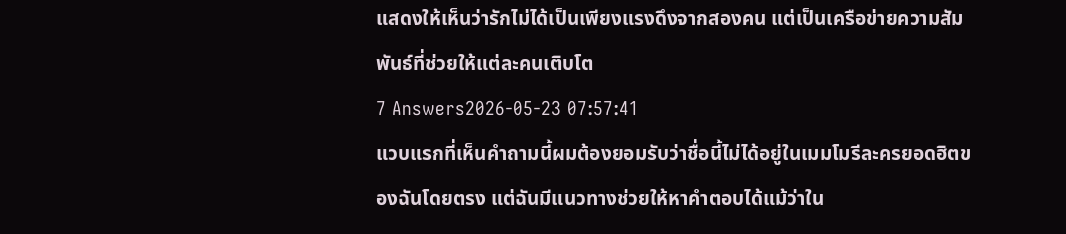แสดงให้เห็นว่ารักไม่ได้เป็นเพียงแรงดึงจากสองคน แต่เป็นเครือข่ายความสัมพันธ์ที่ช่วยให้แต่ละคนเติบโต
7 Answers2026-05-23 07:57:41
แวบแรกที่เห็นคำถามนี้ผมต้องยอมรับว่าชื่อนี้ไม่ได้อยู่ในเมมโมรีละครยอดฮิตของฉันโดยตรง แต่ฉันมีแนวทางช่วยให้หาคำตอบได้แม้ว่าใน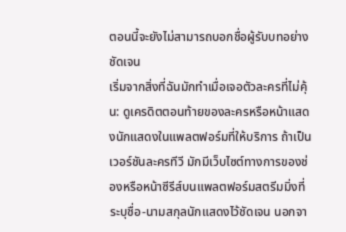ตอนนี้จะยังไม่สามารถบอกชื่อผู้รับบทอย่างชัดเจน
เริ่มจากสิ่งที่ฉันมักทำเมื่อเจอตัวละครที่ไม่คุ้น: ดูเครดิตตอนท้ายของละครหรือหน้าแสดงนักแสดงในแพลตฟอร์มที่ให้บริการ ถ้าเป็นเวอร์ชันละครทีวี มักมีเว็บไซต์ทางการของช่องหรือหน้าซีรีส์บนแพลตฟอร์มสตรีมมิ่งที่ระบุชื่อ-นามสกุลนักแสดงไว้ชัดเจน นอกจา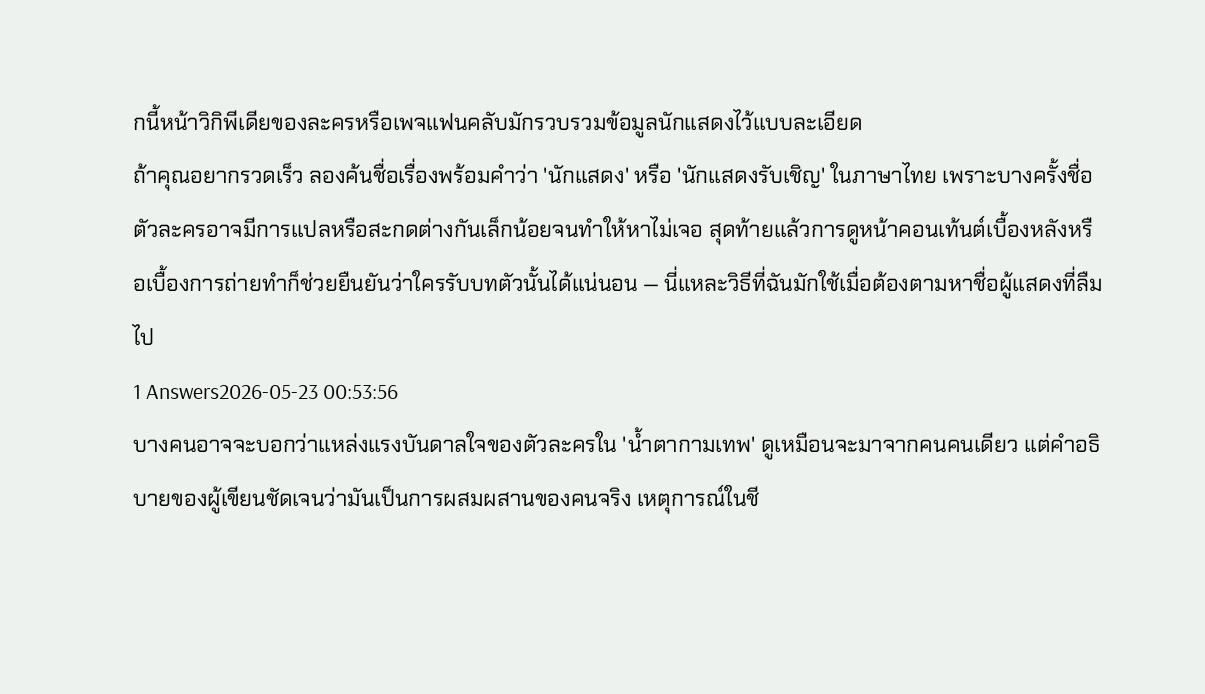กนี้หน้าวิกิพีเดียของละครหรือเพจแฟนคลับมักรวบรวมข้อมูลนักแสดงไว้แบบละเอียด
ถ้าคุณอยากรวดเร็ว ลองค้นชื่อเรื่องพร้อมคำว่า 'นักแสดง' หรือ 'นักแสดงรับเชิญ' ในภาษาไทย เพราะบางครั้งชื่อตัวละครอาจมีการแปลหรือสะกดต่างกันเล็กน้อยจนทำให้หาไม่เจอ สุดท้ายแล้วการดูหน้าคอนเท้นต์เบื้องหลังหรือเบื้องการถ่ายทำก็ช่วยยืนยันว่าใครรับบทตัวนั้นได้แน่นอน — นี่แหละวิธีที่ฉันมักใช้เมื่อต้องตามหาชื่อผู้แสดงที่ลืมไป
1 Answers2026-05-23 00:53:56
บางคนอาจจะบอกว่าแหล่งแรงบันดาลใจของตัวละครใน 'น้ำตากามเทพ' ดูเหมือนจะมาจากคนคนเดียว แต่คำอธิบายของผู้เขียนชัดเจนว่ามันเป็นการผสมผสานของคนจริง เหตุการณ์ในชี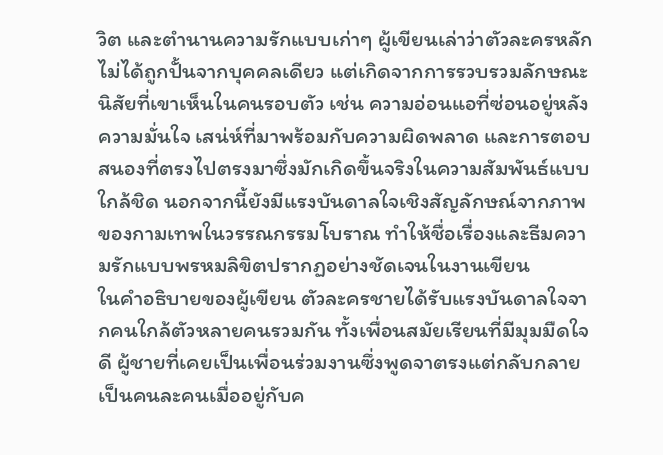วิต และตำนานความรักแบบเก่าๆ ผู้เขียนเล่าว่าตัวละครหลักไม่ได้ถูกปั้นจากบุคคลเดียว แต่เกิดจากการรวบรวมลักษณะนิสัยที่เขาเห็นในคนรอบตัว เช่น ความอ่อนแอที่ซ่อนอยู่หลังความมั่นใจ เสน่ห์ที่มาพร้อมกับความผิดพลาด และการตอบสนองที่ตรงไปตรงมาซึ่งมักเกิดขึ้นจริงในความสัมพันธ์แบบใกล้ชิด นอกจากนี้ยังมีแรงบันดาลใจเชิงสัญลักษณ์จากภาพของกามเทพในวรรณกรรมโบราณ ทำให้ชื่อเรื่องและธีมความรักแบบพรหมลิขิตปรากฏอย่างชัดเจนในงานเขียน
ในคำอธิบายของผู้เขียน ตัวละครชายได้รับแรงบันดาลใจจากคนใกล้ตัวหลายคนรวมกัน ทั้งเพื่อนสมัยเรียนที่มีมุมมืดใจดี ผู้ชายที่เคยเป็นเพื่อนร่วมงานซึ่งพูดจาตรงแต่กลับกลายเป็นคนละคนเมื่ออยู่กับค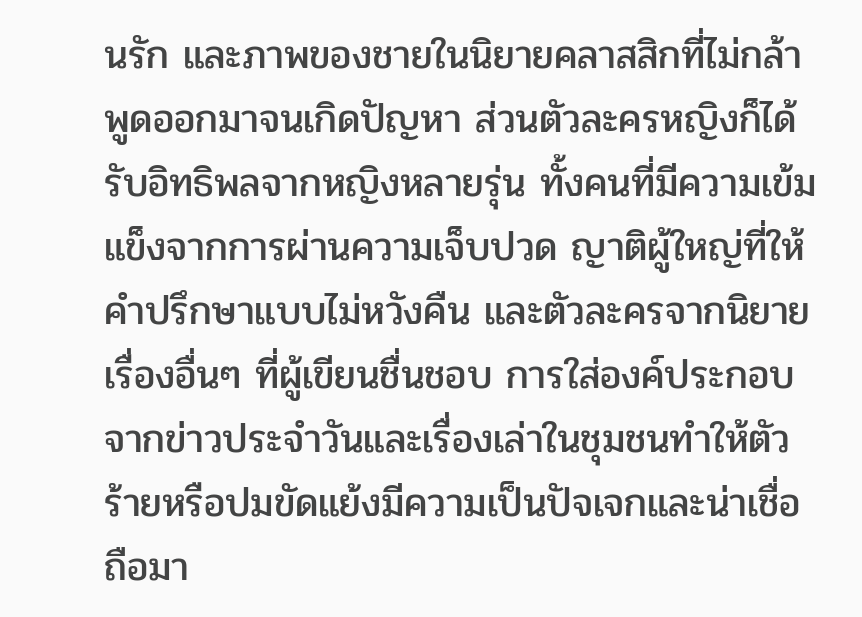นรัก และภาพของชายในนิยายคลาสสิกที่ไม่กล้าพูดออกมาจนเกิดปัญหา ส่วนตัวละครหญิงก็ได้รับอิทธิพลจากหญิงหลายรุ่น ทั้งคนที่มีความเข้มแข็งจากการผ่านความเจ็บปวด ญาติผู้ใหญ่ที่ให้คำปรึกษาแบบไม่หวังคืน และตัวละครจากนิยายเรื่องอื่นๆ ที่ผู้เขียนชื่นชอบ การใส่องค์ประกอบจากข่าวประจำวันและเรื่องเล่าในชุมชนทำให้ตัวร้ายหรือปมขัดแย้งมีความเป็นปัจเจกและน่าเชื่อถือมา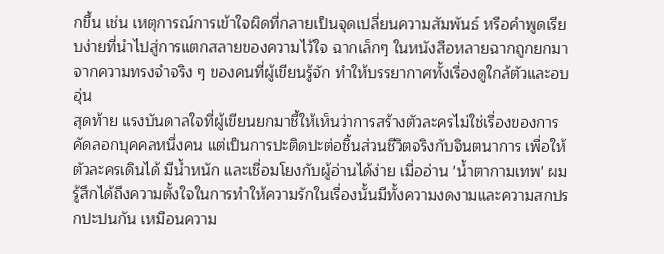กขึ้น เช่น เหตุการณ์การเข้าใจผิดที่กลายเป็นจุดเปลี่ยนความสัมพันธ์ หรือคำพูดเรียบง่ายที่นำไปสู่การแตกสลายของความไว้ใจ ฉากเล็กๆ ในหนังสือหลายฉากถูกยกมาจากความทรงจำจริง ๆ ของคนที่ผู้เขียนรู้จัก ทำให้บรรยากาศทั้งเรื่องดูใกล้ตัวและอบอุ่น
สุดท้าย แรงบันดาลใจที่ผู้เขียนยกมาชี้ให้เห็นว่าการสร้างตัวละครไม่ใช่เรื่องของการคัดลอกบุคคลหนึ่งคน แต่เป็นการปะติดปะต่อชิ้นส่วนชีวิตจริงกับจินตนาการ เพื่อให้ตัวละครเดินได้ มีน้ำหนัก และเชื่อมโยงกับผู้อ่านได้ง่าย เมื่ออ่าน 'น้ำตากามเทพ' ผมรู้สึกได้ถึงความตั้งใจในการทำให้ความรักในเรื่องนั้นมีทั้งความงดงามและความสกปรกปะปนกัน เหมือนความ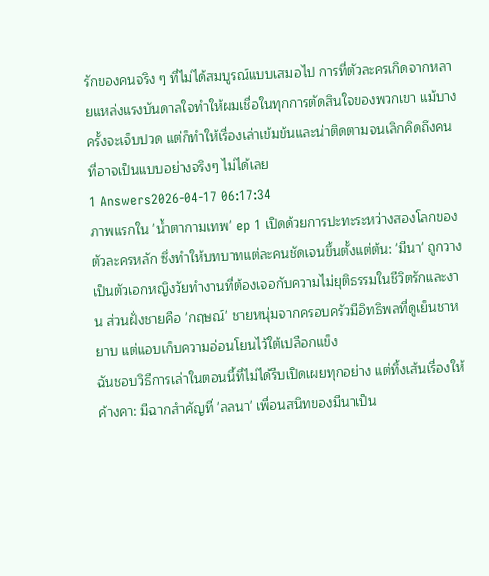รักของคนจริง ๆ ที่ไม่ได้สมบูรณ์แบบเสมอไป การที่ตัวละครเกิดจากหลายแหล่งแรงบันดาลใจทำให้ผมเชื่อในทุกการตัดสินใจของพวกเขา แม้บางครั้งจะเจ็บปวด แต่ก็ทำให้เรื่องเล่าเข้มข้นและน่าติดตามจนเลิกคิดถึงคนที่อาจเป็นแบบอย่างจริงๆ ไม่ได้เลย
1 Answers2026-04-17 06:17:34
ภาพแรกใน 'น้ำตากามเทพ' ep 1 เปิดด้วยการปะทะระหว่างสองโลกของตัวละครหลัก ซึ่งทำให้บทบาทแต่ละคนชัดเจนขึ้นตั้งแต่ต้น: 'มีนา' ถูกวางเป็นตัวเอกหญิงวัยทำงานที่ต้องเจอกับความไม่ยุติธรรมในชีวิตรักและงาน ส่วนฝั่งชายคือ 'กฤษณ์' ชายหนุ่มจากครอบครัวมีอิทธิพลที่ดูเย็นชาหยาบ แต่แอบเก็บความอ่อนโยนไว้ใต้เปลือกแข็ง
ฉันชอบวิธีการเล่าในตอนนี้ที่ไม่ได้รีบเปิดเผยทุกอย่าง แต่ทิ้งเส้นเรื่องให้ค้างคา: มีฉากสำคัญที่ 'ลลนา' เพื่อนสนิทของมีนาเป็น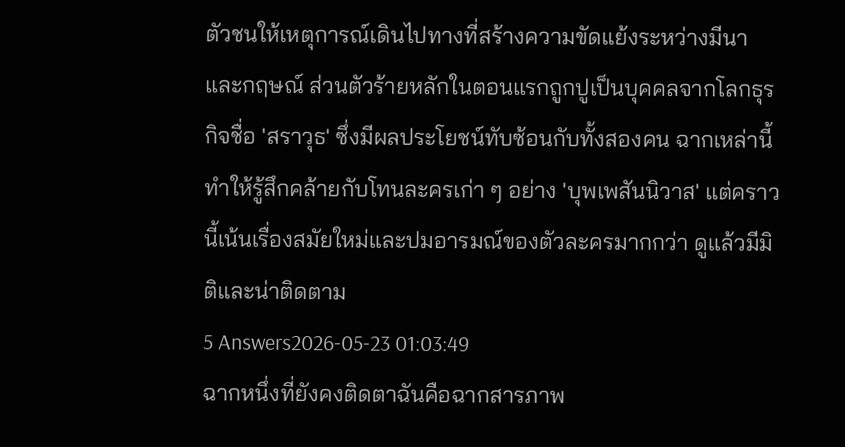ตัวชนให้เหตุการณ์เดินไปทางที่สร้างความขัดแย้งระหว่างมีนาและกฤษณ์ ส่วนตัวร้ายหลักในตอนแรกถูกปูเป็นบุคคลจากโลกธุรกิจชื่อ 'สราวุธ' ซึ่งมีผลประโยชน์ทับซ้อนกับทั้งสองคน ฉากเหล่านี้ทำให้รู้สึกคล้ายกับโทนละครเก่า ๆ อย่าง 'บุพเพสันนิวาส' แต่คราวนี้เน้นเรื่องสมัยใหม่และปมอารมณ์ของตัวละครมากกว่า ดูแล้วมีมิติและน่าติดตาม
5 Answers2026-05-23 01:03:49
ฉากหนึ่งที่ยังคงติดตาฉันคือฉากสารภาพ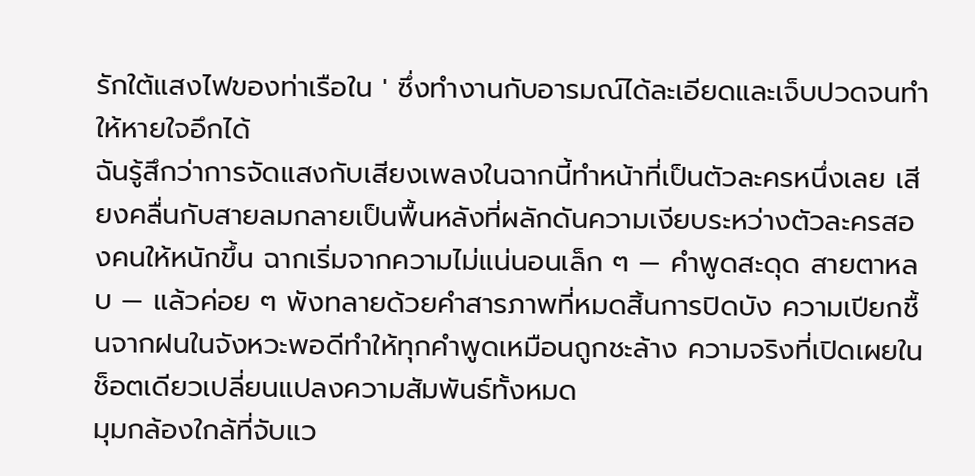รักใต้แสงไฟของท่าเรือใน ' ซึ่งทำงานกับอารมณ์ได้ละเอียดและเจ็บปวดจนทำให้หายใจอึกได้
ฉันรู้สึกว่าการจัดแสงกับเสียงเพลงในฉากนี้ทำหน้าที่เป็นตัวละครหนึ่งเลย เสียงคลื่นกับสายลมกลายเป็นพื้นหลังที่ผลักดันความเงียบระหว่างตัวละครสองคนให้หนักขึ้น ฉากเริ่มจากความไม่แน่นอนเล็ก ๆ — คำพูดสะดุด สายตาหลบ — แล้วค่อย ๆ พังทลายด้วยคำสารภาพที่หมดสิ้นการปิดบัง ความเปียกชื้นจากฝนในจังหวะพอดีทำให้ทุกคำพูดเหมือนถูกชะล้าง ความจริงที่เปิดเผยในช็อตเดียวเปลี่ยนแปลงความสัมพันธ์ทั้งหมด
มุมกล้องใกล้ที่จับแว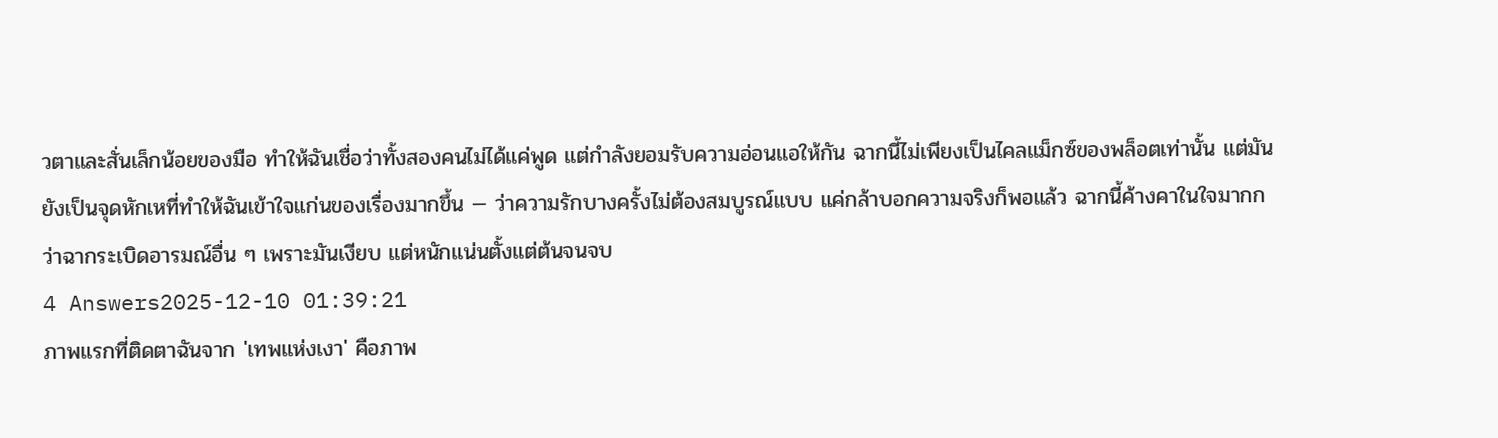วตาและสั่นเล็กน้อยของมือ ทำให้ฉันเชื่อว่าทั้งสองคนไม่ได้แค่พูด แต่กำลังยอมรับความอ่อนแอให้กัน ฉากนี้ไม่เพียงเป็นไคลแม็กซ์ของพล็อตเท่านั้น แต่มันยังเป็นจุดหักเหที่ทำให้ฉันเข้าใจแก่นของเรื่องมากขึ้น — ว่าความรักบางครั้งไม่ต้องสมบูรณ์แบบ แค่กล้าบอกความจริงก็พอแล้ว ฉากนี้ค้างคาในใจมากกว่าฉากระเบิดอารมณ์อื่น ๆ เพราะมันเงียบ แต่หนักแน่นตั้งแต่ต้นจนจบ
4 Answers2025-12-10 01:39:21
ภาพแรกที่ติดตาฉันจาก 'เทพแห่งเงา' คือภาพ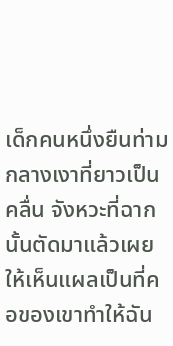เด็กคนหนึ่งยืนท่ามกลางเงาที่ยาวเป็นคลื่น จังหวะที่ฉากนั้นตัดมาแล้วเผยให้เห็นแผลเป็นที่คอของเขาทำให้ฉัน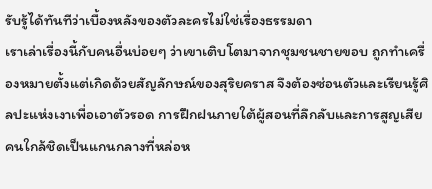รับรู้ได้ทันทีว่าเบื้องหลังของตัวละครไม่ใช่เรื่องธรรมดา
เราเล่าเรื่องนี้กับคนอื่นบ่อยๆ ว่าเขาเติบโตมาจากชุมชนชายขอบ ถูกทำเครื่องหมายตั้งแต่เกิดด้วยสัญลักษณ์ของสุริยคราส จึงต้องซ่อนตัวและเรียนรู้ศิลปะแห่งเงาเพื่อเอาตัวรอด การฝึกฝนภายใต้ผู้สอนที่ลึกลับและการสูญเสียคนใกล้ชิดเป็นแกนกลางที่หล่อห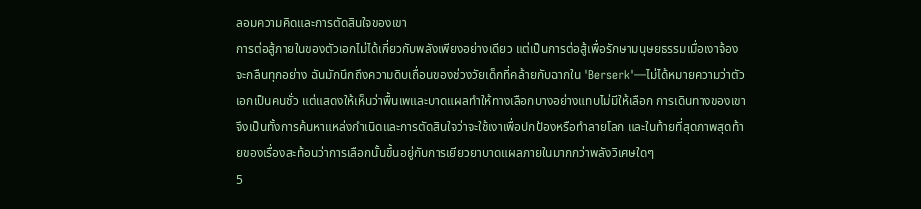ลอมความคิดและการตัดสินใจของเขา
การต่อสู้ภายในของตัวเอกไม่ได้เกี่ยวกับพลังเพียงอย่างเดียว แต่เป็นการต่อสู้เพื่อรักษามนุษยธรรมเมื่อเงาจ้องจะกลืนทุกอย่าง ฉันมักนึกถึงความดิบเถื่อนของช่วงวัยเด็กที่คล้ายกับฉากใน 'Berserk'—ไม่ได้หมายความว่าตัวเอกเป็นคนชั่ว แต่แสดงให้เห็นว่าพื้นเพและบาดแผลทำให้ทางเลือกบางอย่างแทบไม่มีให้เลือก การเดินทางของเขาจึงเป็นทั้งการค้นหาแหล่งกำเนิดและการตัดสินใจว่าจะใช้เงาเพื่อปกป้องหรือทำลายโลก และในท้ายที่สุดภาพสุดท้ายของเรื่องสะท้อนว่าการเลือกนั้นขึ้นอยู่กับการเยียวยาบาดแผลภายในมากกว่าพลังวิเศษใดๆ
5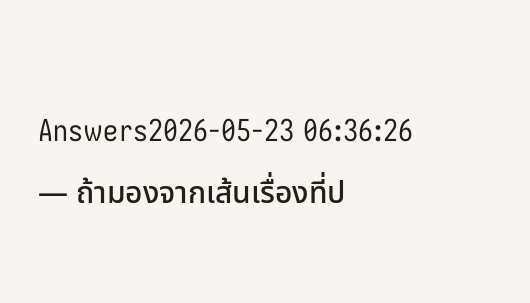Answers2026-05-23 06:36:26
— ถ้ามองจากเส้นเรื่องที่ป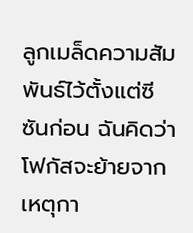ลูกเมล็ดความสัมพันธ์ไว้ตั้งแต่ซีซันก่อน ฉันคิดว่าโฟกัสจะย้ายจากเหตุกา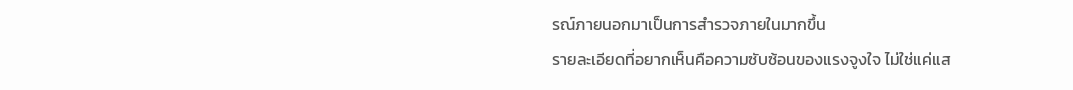รณ์ภายนอกมาเป็นการสำรวจภายในมากขึ้น
รายละเอียดที่อยากเห็นคือความซับซ้อนของแรงจูงใจ ไม่ใช่แค่แส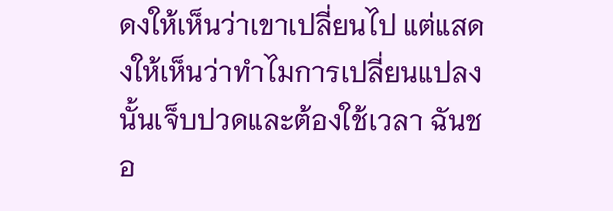ดงให้เห็นว่าเขาเปลี่ยนไป แต่แสดงให้เห็นว่าทำไมการเปลี่ยนแปลงนั้นเจ็บปวดและต้องใช้เวลา ฉันชอ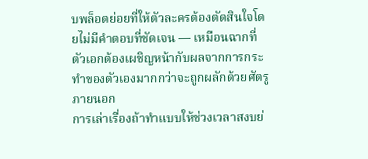บพล็อตย่อยที่ให้ตัวละครต้องตัดสินใจโดยไม่มีคำตอบที่ชัดเจน — เหมือนฉากที่ตัวเอกต้องเผชิญหน้ากับผลจากการกระทำของตัวเองมากกว่าจะถูกผลักด้วยศัตรูภายนอก
การเล่าเรื่องถ้าทำแบบให้ช่วงเวลาสงบย่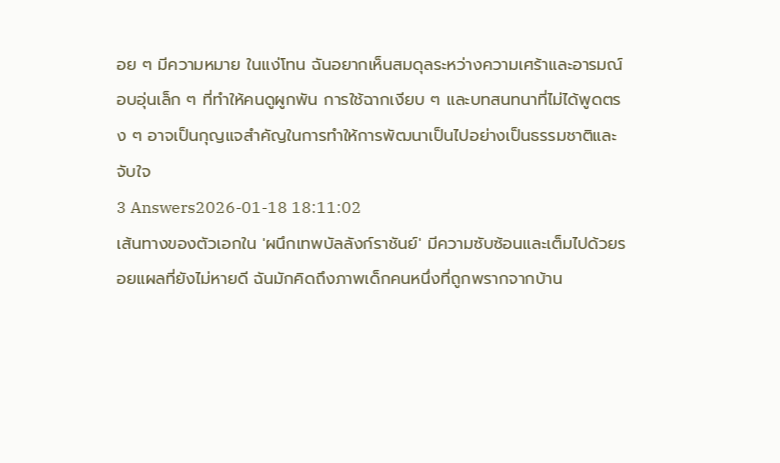อย ๆ มีความหมาย ในแง่โทน ฉันอยากเห็นสมดุลระหว่างความเศร้าและอารมณ์อบอุ่นเล็ก ๆ ที่ทำให้คนดูผูกพัน การใช้ฉากเงียบ ๆ และบทสนทนาที่ไม่ได้พูดตรง ๆ อาจเป็นกุญแจสำคัญในการทำให้การพัฒนาเป็นไปอย่างเป็นธรรมชาติและจับใจ
3 Answers2026-01-18 18:11:02
เส้นทางของตัวเอกใน 'ผนึกเทพบัลลังก์ราชันย์' มีความซับซ้อนและเต็มไปด้วยรอยแผลที่ยังไม่หายดี ฉันมักคิดถึงภาพเด็กคนหนึ่งที่ถูกพรากจากบ้าน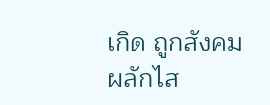เกิด ถูกสังคมผลักไส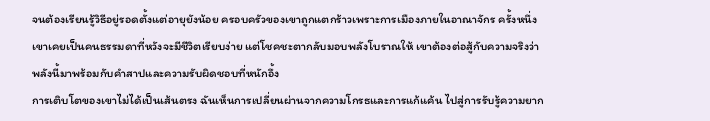จนต้องเรียนรู้วิธีอยู่รอดตั้งแต่อายุยังน้อย ครอบครัวของเขาถูกแตกร้าวเพราะการเมืองภายในอาณาจักร ครั้งหนึ่งเขาเคยเป็นคนธรรมดาที่หวังจะมีชีวิตเรียบง่าย แต่โชคชะตากลับมอบพลังโบราณให้ เขาต้องต่อสู้กับความจริงว่าพลังนี้มาพร้อมกับคำสาปและความรับผิดชอบที่หนักอึ้ง
การเติบโตของเขาไม่ได้เป็นเส้นตรง ฉันเห็นการเปลี่ยนผ่านจากความโกรธและการแก้แค้น ไปสู่การรับรู้ความยาก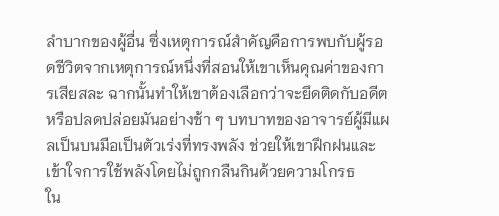ลำบากของผู้อื่น ซึ่งเหตุการณ์สำคัญคือการพบกับผู้รอดชีวิตจากเหตุการณ์หนึ่งที่สอนให้เขาเห็นคุณค่าของการเสียสละ ฉากนั้นทำให้เขาต้องเลือกว่าจะยึดติดกับอดีตหรือปลดปล่อยมันอย่างช้า ๆ บทบาทของอาจารย์ผู้มีแผลเป็นบนมือเป็นตัวเร่งที่ทรงพลัง ช่วยให้เขาฝึกฝนและเข้าใจการใช้พลังโดยไม่ถูกกลืนกินด้วยความโกรธ
ใน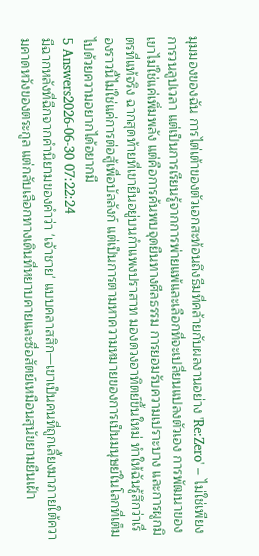มุมมองของฉัน การไต่เต้าของตัวเอกสะท้อนถึงธีมที่คล้ายกับผลงานอย่าง 'Re:Zero' – ไม่ใช่เพียงการวนลูปเวลา แต่เป็นการเรียนรู้จากการพ่ายแพ้และเลือกที่จะเปลี่ยนแปลงตัวเอง การพัฒนาของเขาไม่ใช่แค่เพิ่มพลัง แต่คือการค้นพบจุดยืนทางศีลธรรม การยอมรับความเปราะบาง และการผูกมิตรที่แท้จริง ฉากสุดท้ายที่เขายืนอยู่บนกำแพงปราสาท มองดวงอาทิตย์ขึ้นใหม่ ทำให้ฉันรู้สึกว่าเรื่องราวนี้ไม่ใช่แค่การต่อสู้เพื่อบัลลังก์ แต่เป็นการตามหาความหมายของการเป็นมนุษย์ในโลกที่เต็มไปด้วยความอยากได้อยากมี
5 Answers2026-06-30 07:22:24
มีฉากหลังที่ฉีกจากคำนิยามของคำว่า 'เจ้าชาย' แบบคลาสสิก—เขาเป็นคนที่ถูกเลี้ยงมาภายใต้ความคาดหวังของตระกูล แต่กลับเลือกทางเดินที่หยาบคายและซื่อสัตย์เหมือนสุนัขยามยืนเฝ้า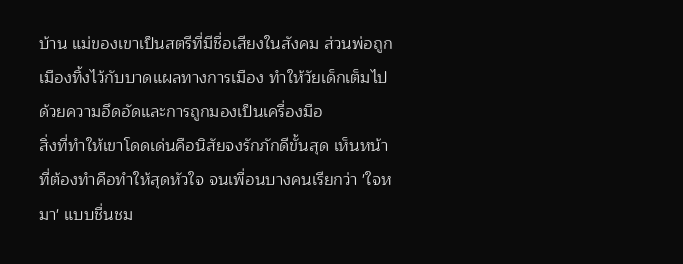บ้าน แม่ของเขาเป็นสตรีที่มีชื่อเสียงในสังคม ส่วนพ่อถูกเมืองทิ้งไว้กับบาดแผลทางการเมือง ทำให้วัยเด็กเต็มไปด้วยความอึดอัดและการถูกมองเป็นเครื่องมือ
สิ่งที่ทำให้เขาโดดเด่นคือนิสัยจงรักภักดีขั้นสุด เห็นหน้าที่ต้องทำคือทำให้สุดหัวใจ จนเพื่อนบางคนเรียกว่า 'ใจหมา' แบบชื่นชม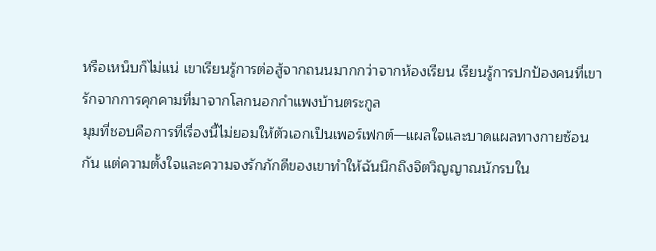หรือเหน็บก็ไม่แน่ เขาเรียนรู้การต่อสู้จากถนนมากกว่าจากห้องเรียน เรียนรู้การปกป้องคนที่เขารักจากการคุกคามที่มาจากโลกนอกกำแพงบ้านตระกูล
มุมที่ชอบคือการที่เรื่องนี้ไม่ยอมให้ตัวเอกเป็นเพอร์เฟกต์—แผลใจและบาดแผลทางกายซ้อนกัน แต่ความตั้งใจและความจงรักภักดีของเขาทำให้ฉันนึกถึงจิตวิญญาณนักรบใน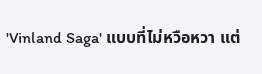'Vinland Saga' แบบที่ไม่หวือหวา แต่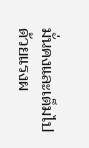มั่นคงและเต็มไปด้วยแรงผ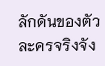ลักดันของตัวละครจริงจัง